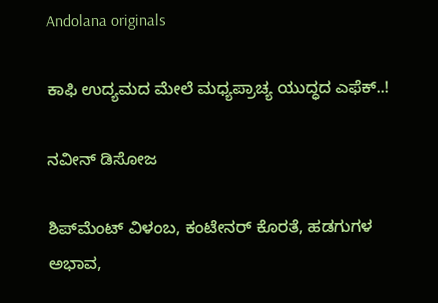Andolana originals

ಕಾಫಿ ಉದ್ಯಮದ ಮೇಲೆ ಮಧ್ಯಪ್ರಾಚ್ಯ ಯುದ್ಧದ ಎಫೆಕ್..!

ನವೀನ್ ಡಿಸೋಜ

ಶಿಪ್‌ಮೆಂಟ್ ವಿಳಂಬ, ಕಂಟೇನರ್ ಕೊರತೆ, ಹಡಗುಗಳ ಅಭಾವ,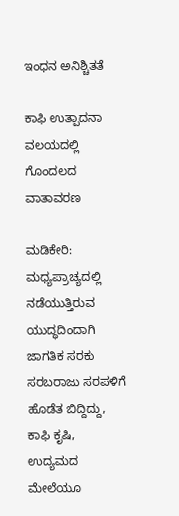ಇಂಧನ ಅನಿಶ್ಚಿತತೆ

ಕಾಫಿ ಉತ್ಪಾದನಾ ವಲಯದಲ್ಲಿ ಗೊಂದಲದ ವಾತಾವರಣ

ಮಡಿಕೇರಿ: ಮಧ್ಯಪ್ರಾಚ್ಯದಲ್ಲಿ ನಡೆಯುತ್ತಿರುವ ಯುದ್ಧದಿಂದಾಗಿ ಜಾಗತಿಕ ಸರಕು ಸರಬರಾಜು ಸರಪಳಿಗೆ ಹೊಡೆತ ಬಿದ್ದಿದ್ದು, ಕಾಫಿ ಕೃಷಿ, ಉದ್ಯಮದ ಮೇಲೆಯೂ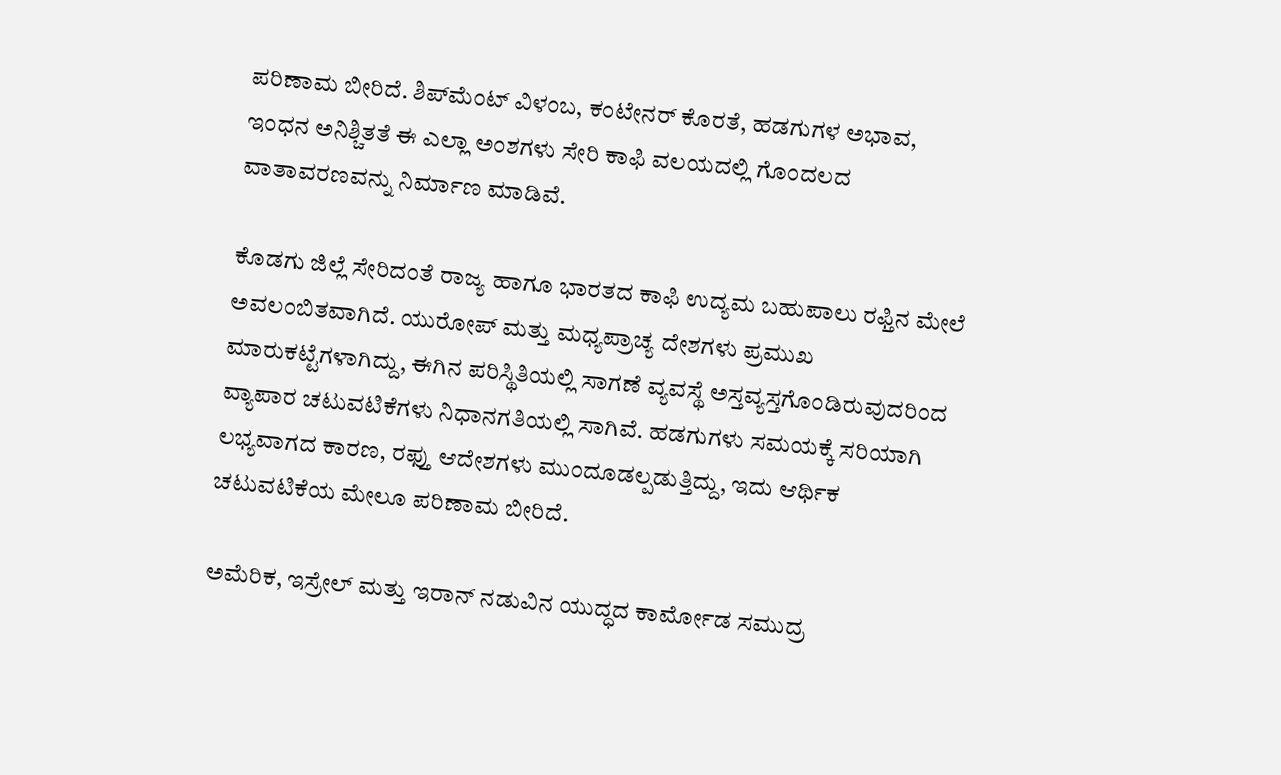ಪರಿಣಾಮ ಬೀರಿದೆ. ಶಿಪ್‌ಮೆಂಟ್ ವಿಳಂಬ, ಕಂಟೇನರ್ ಕೊರತೆ, ಹಡಗುಗಳ ಅಭಾವ, ಇಂಧನ ಅನಿಶ್ಚಿತತೆ ಈ ಎಲ್ಲಾ ಅಂಶಗಳು ಸೇರಿ ಕಾಫಿ ವಲಯದಲ್ಲಿ ಗೊಂದಲದ ವಾತಾವರಣವನ್ನು ನಿರ್ಮಾಣ ಮಾಡಿವೆ.

ಕೊಡಗು ಜಿಲ್ಲೆ ಸೇರಿದಂತೆ ರಾಜ್ಯ ಹಾಗೂ ಭಾರತದ ಕಾಫಿ ಉದ್ಯಮ ಬಹುಪಾಲು ರಫ್ತಿನ ಮೇಲೆ ಅವಲಂಬಿತವಾಗಿದೆ. ಯುರೋಪ್ ಮತ್ತು ಮಧ್ಯಪ್ರಾಚ್ಯ ದೇಶಗಳು ಪ್ರಮುಖ ಮಾರುಕಟ್ಟೆಗಳಾಗಿದ್ದು, ಈಗಿನ ಪರಿಸ್ಥಿತಿಯಲ್ಲಿ ಸಾಗಣೆ ವ್ಯವಸ್ಥೆ ಅಸ್ತವ್ಯಸ್ತಗೊಂಡಿರುವುದರಿಂದ ವ್ಯಾಪಾರ ಚಟುವಟಿಕೆಗಳು ನಿಧಾನಗತಿಯಲ್ಲಿ ಸಾಗಿವೆ. ಹಡಗುಗಳು ಸಮಯಕ್ಕೆ ಸರಿಯಾಗಿ ಲಭ್ಯವಾಗದ ಕಾರಣ, ರಫ್ತು ಆದೇಶಗಳು ಮುಂದೂಡಲ್ಪಡುತ್ತಿದ್ದು, ಇದು ಆರ್ಥಿಕ ಚಟುವಟಿಕೆಯ ಮೇಲೂ ಪರಿಣಾಮ ಬೀರಿದೆ.

ಅಮೆರಿಕ, ಇಸ್ರೇಲ್ ಮತ್ತು ಇರಾನ್ ನಡುವಿನ ಯುದ್ಧದ ಕಾರ್ಮೋಡ ಸಮುದ್ರ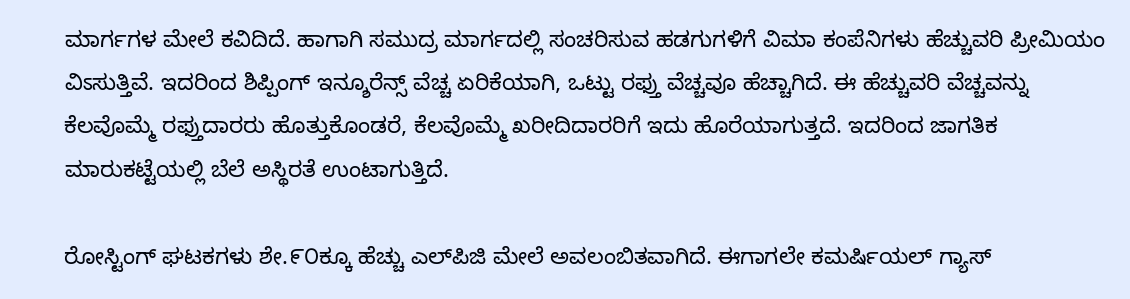ಮಾರ್ಗಗಳ ಮೇಲೆ ಕವಿದಿದೆ. ಹಾಗಾಗಿ ಸಮುದ್ರ ಮಾರ್ಗದಲ್ಲಿ ಸಂಚರಿಸುವ ಹಡಗುಗಳಿಗೆ ವಿಮಾ ಕಂಪೆನಿಗಳು ಹೆಚ್ಚುವರಿ ಪ್ರೀಮಿಯಂ ವಿಽಸುತ್ತಿವೆ. ಇದರಿಂದ ಶಿಪ್ಪಿಂಗ್ ಇನ್ಶೂರೆನ್ಸ್ ವೆಚ್ಚ ಏರಿಕೆಯಾಗಿ, ಒಟ್ಟು ರಫ್ತು ವೆಚ್ಚವೂ ಹೆಚ್ಚಾಗಿದೆ. ಈ ಹೆಚ್ಚುವರಿ ವೆಚ್ಚವನ್ನು ಕೆಲವೊಮ್ಮೆ ರಫ್ತುದಾರರು ಹೊತ್ತುಕೊಂಡರೆ, ಕೆಲವೊಮ್ಮೆ ಖರೀದಿದಾರರಿಗೆ ಇದು ಹೊರೆಯಾಗುತ್ತದೆ. ಇದರಿಂದ ಜಾಗತಿಕ ಮಾರುಕಟ್ಟೆಯಲ್ಲಿ ಬೆಲೆ ಅಸ್ಥಿರತೆ ಉಂಟಾಗುತ್ತಿದೆ.

ರೋಸ್ಟಿಂಗ್ ಘಟಕಗಳು ಶೇ.೯೦ಕ್ಕೂ ಹೆಚ್ಚು ಎಲ್‌ಪಿಜಿ ಮೇಲೆ ಅವಲಂಬಿತವಾಗಿದೆ. ಈಗಾಗಲೇ ಕಮರ್ಷಿಯಲ್ ಗ್ಯಾಸ್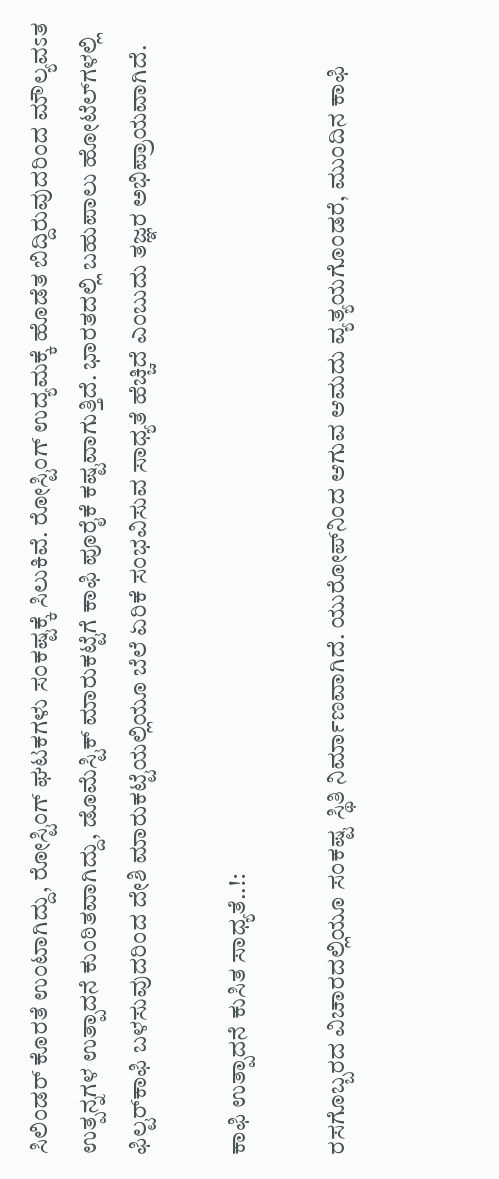ಸಿಲಿಂಡರ್ ಕೊರತೆ ಉಂಟಾಗಿದ್ದು, ರೋಸ್ಟಿಂಗ್ ಘಟಕಗಳು ಸಂಕಷ್ಟಕ್ಕೆ ಸಿಲುಕಿವೆ. ರೋಸ್ಟಿಂಗ್ ಉದ್ಯಮಕ್ಕೆ ಹೊಡೆತ ಬಿದ್ದಿರುವುದರಿಂದ ಮೌಲ್ಯವಽತ ಉತ್ಪನ್ನಗಳ ಉತ್ಪಾದನೆ ಕುಂಠಿತವಾಗಿದ್ದು, ಡೊಮೆಸ್ಟಿಕ್ ಮಾರುಕಟ್ಟೆಗೆ ಕಾಫಿ ಪೂರೈಕೆ ಕಷ್ಟವಾಗುತ್ತಿದೆ. ಭಾರತದಲ್ಲಿ ಬಹುಪಾಲು ಹೋಟೆಲ್‌ಗಳಲ್ಲಿ ಫಿಲ್ಟರ್‌ಕಾಫಿ ಬಳಸುವುದರಿಂದ ದೇಶಿ ಮಾರುಕಟ್ಟೆಯಲ್ಲಿಯೂ ಬೆಲೆ ಏರಿಕೆ ಸಂಭವಿಸುವ ಸಾಧ್ಯತೆ ಹೆಚ್ಚಿದೆ ಎಂಬುದು ತಜ್ಞರ ಅಭಿಪ್ರಾಯವಾಗಿದೆ.

ಕಾಫಿ ಉತ್ಪಾದನೆ ಕುಸಿತ ಸಾಧ್ಯತೆ..!:

ರಸಗೊಬ್ಬರದ ವಿಚಾರದಲ್ಲಿಯೂ ಸಂಕಷ್ಟ ಸ್ಥಿತಿ ನಿರ್ಮಾಣವಾಗಿದೆ. ಯುರೋಪ್‌ನಿಂದ ಆಗುವ ಆಮದು ವ್ಯತ್ಯಯಗೊಂಡರೆ, ಮುಂದಿನ ಕಾಫಿ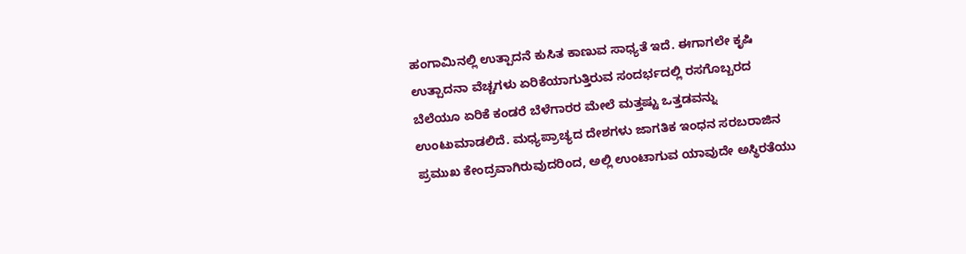ಹಂಗಾಮಿನಲ್ಲಿ ಉತ್ಪಾದನೆ ಕುಸಿತ ಕಾಣುವ ಸಾಧ್ಯತೆ ಇದೆ. ಈಗಾಗಲೇ ಕೃಷಿ ಉತ್ಪಾದನಾ ವೆಚ್ಚಗಳು ಏರಿಕೆಯಾಗುತ್ತಿರುವ ಸಂದರ್ಭದಲ್ಲಿ ರಸಗೊಬ್ಬರದ ಬೆಲೆಯೂ ಏರಿಕೆ ಕಂಡರೆ ಬೆಳೆಗಾರರ ಮೇಲೆ ಮತ್ತಷ್ಟು ಒತ್ತಡವನ್ನು ಉಂಟುಮಾಡಲಿದೆ. ಮಧ್ಯಪ್ರಾಚ್ಯದ ದೇಶಗಳು ಜಾಗತಿಕ ಇಂಧನ ಸರಬರಾಜಿನ ಪ್ರಮುಖ ಕೇಂದ್ರವಾಗಿರುವುದರಿಂದ, ಅಲ್ಲಿ ಉಂಟಾಗುವ ಯಾವುದೇ ಅಸ್ಥಿರತೆಯು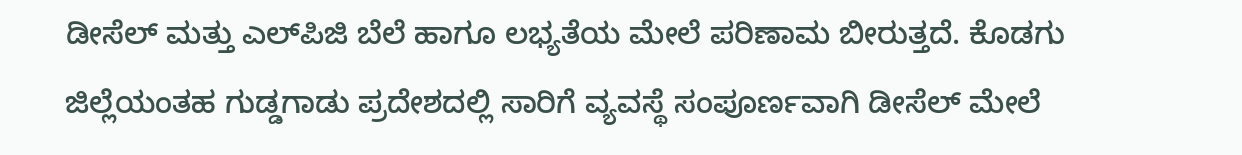ಡೀಸೆಲ್ ಮತ್ತು ಎಲ್‌ಪಿಜಿ ಬೆಲೆ ಹಾಗೂ ಲಭ್ಯತೆಯ ಮೇಲೆ ಪರಿಣಾಮ ಬೀರುತ್ತದೆ. ಕೊಡಗು ಜಿಲ್ಲೆಯಂತಹ ಗುಡ್ಡಗಾಡು ಪ್ರದೇಶದಲ್ಲಿ ಸಾರಿಗೆ ವ್ಯವಸ್ಥೆ ಸಂಪೂರ್ಣವಾಗಿ ಡೀಸೆಲ್ ಮೇಲೆ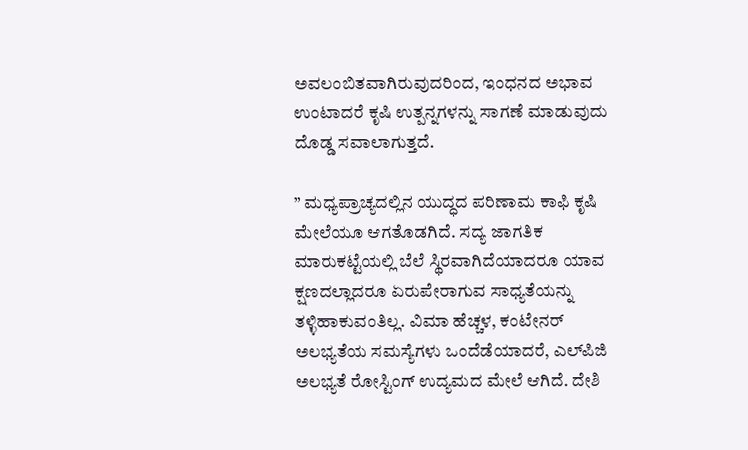ಅವಲಂಬಿತವಾಗಿರುವುದರಿಂದ, ಇಂಧನದ ಅಭಾವ ಉಂಟಾದರೆ ಕೃಷಿ ಉತ್ಪನ್ನಗಳನ್ನು ಸಾಗಣೆ ಮಾಡುವುದು ದೊಡ್ಡ ಸವಾಲಾಗುತ್ತದೆ.

” ಮಧ್ಯಪ್ರಾಚ್ಯದಲ್ಲಿನ ಯುದ್ಧದ ಪರಿಣಾಮ ಕಾಫಿ ಕೃಷಿ ಮೇಲೆಯೂ ಆಗತೊಡಗಿದೆ. ಸದ್ಯ ಜಾಗತಿಕ ಮಾರುಕಟ್ಟೆಯಲ್ಲಿ ಬೆಲೆ ಸ್ಥಿರವಾಗಿದೆಯಾದರೂ ಯಾವ ಕ್ಷಣದಲ್ಲಾದರೂ ಏರುಪೇರಾಗುವ ಸಾಧ್ಯತೆಯನ್ನು ತಳ್ಳಿಹಾಕುವಂತಿಲ್ಲ. ವಿಮಾ ಹೆಚ್ಚಳ, ಕಂಟೇನರ್ ಅಲಭ್ಯತೆಯ ಸಮಸ್ಯೆಗಳು ಒಂದೆಡೆಯಾದರೆ, ಎಲ್‌ಪಿಜಿ ಅಲಭ್ಯತೆ ರೋಸ್ಟಿಂಗ್ ಉದ್ಯಮದ ಮೇಲೆ ಆಗಿದೆ. ದೇಶಿ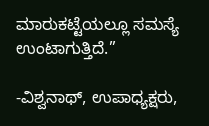ಮಾರುಕಟ್ಟೆಯಲ್ಲೂ ಸಮಸ್ಯೆ ಉಂಟಾಗುತ್ತಿದೆ.”

-ವಿಶ್ವನಾಥ್, ಉಪಾಧ್ಯಕ್ಷರು,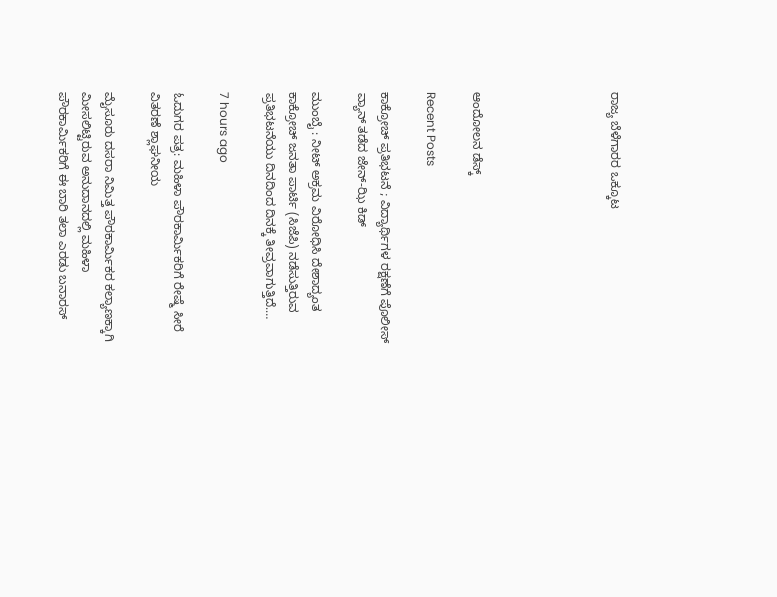ರಾಜ್ಯ ಬೆಳೆಗಾರರ ಒಕ್ಕೂಟ





ಆಂದೋಲನ ಡೆಸ್ಕ್

Recent Posts

ಕಾಕ್ರೋಚ್‌ ಪ್ರತಿಭಟನೆ ; ವಿದ್ಯಾರ್ಥಿಗಳ ರಕ್ಷಣೆಗೆ ಪೊಲೀಸ್‌ ವ್ಯಾನ್‌ ತಡೆದ ಜೇನ್‌-ಝಿ ಕಿಡ್‌

ಮುಂಬೈ : ನೀಟ್‌ ಅಕ್ರಮ ವಿರೋಧಿಸಿ ದೇಶಾದ್ಯಂತ ಕಾಕ್ರೋಚ್‌ ಜನತಾ ಪಾರ್ಟಿ (ಸಿಜೆಪಿ) ನಡೆಸುತ್ತಿರುವ ಪ್ರತಿಭಟನೆಯು ದಿನದಿಂದ ದಿನಕ್ಕೆ ತೀವ್ರವಾಗುತ್ತಿದೆ.…

7 hours ago

ಓದುಗರ ಪತ್ರ: ಮಹಿಳಾ ಪೌರಕಾರ್ಮಿಕರಿಗೆ ರೇಷ್ಮೆ ಸೀರೆ ವಿತರಣೆ ಶ್ಲಾಘನೀಯ

ಮೈಸೂರು ದಸರಾ ನಿಮಿತ್ತ ಪೌರಕಾರ್ಮಿಕರ ಕಲ್ಯಾಣಕ್ಕಾಗಿ ಮೀಸಲಿಟ್ಟಿರುವ ಅನುದಾನದಲ್ಲಿ ಮಹಿಳಾ ಪೌರಕಾರ್ಮಿಕರಿಗೆ ಈ ಬಾರಿ ತಲಾ ಎರಡು ಬನಾರಸ್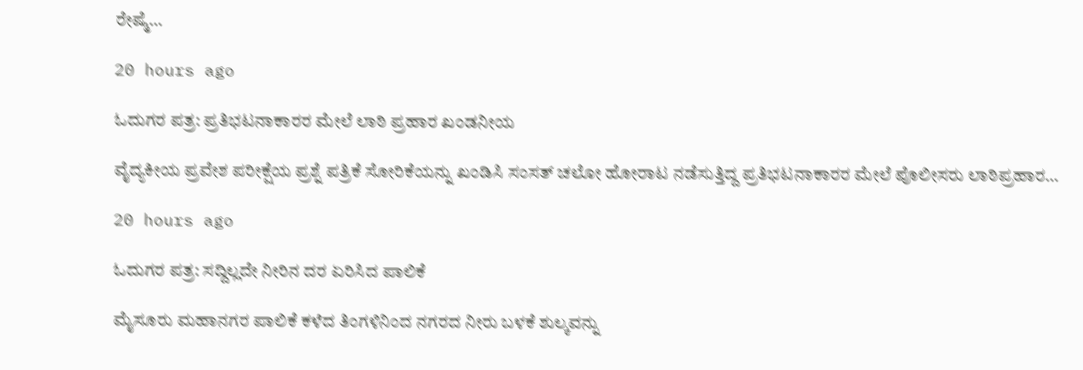ರೇಷ್ಮೆ…

20 hours ago

ಓದುಗರ ಪತ್ರ: ಪ್ರತಿಭಟನಾಕಾರರ ಮೇಲೆ ಲಾಠಿ ಪ್ರಹಾರ ಖಂಡನೀಯ

ವೈದ್ಯಕೀಯ ಪ್ರವೇಶ ಪರೀಕ್ಷೆಯ ಪ್ರಶ್ನೆ ಪತ್ರಿಕೆ ಸೋರಿಕೆಯನ್ನು ಖಂಡಿಸಿ ಸಂಸತ್ ಚಲೋ ಹೋರಾಟ ನಡೆಸುತ್ತಿದ್ದ ಪ್ರತಿಭಟನಾಕಾರರ ಮೇಲೆ ಪೊಲೀಸರು ಲಾಠಿಪ್ರಹಾರ…

20 hours ago

ಓದುಗರ ಪತ್ರ: ಸದ್ದಿಲ್ಲದೇ ನೀರಿನ ದರ ಏರಿಸಿದ ಪಾಲಿಕೆ

ಮೈಸೂರು ಮಹಾನಗರ ಪಾಲಿಕೆ ಕಳೆದ ತಿಂಗಳಿನಿಂದ ನಗರದ ನೀರು ಬಳಕೆ ಶುಲ್ಕವನ್ನು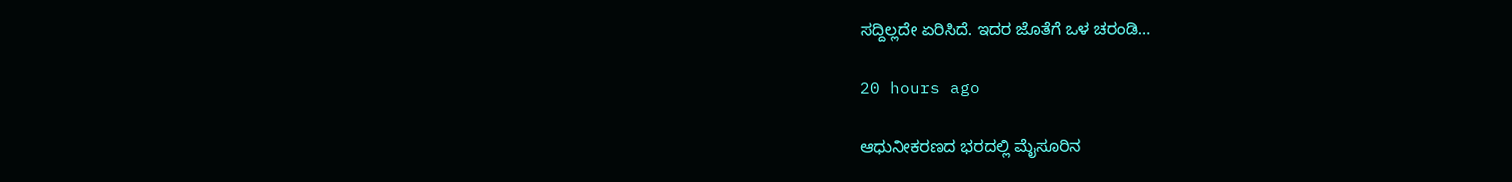ಸದ್ದಿಲ್ಲದೇ ಏರಿಸಿದೆ. ಇದರ ಜೊತೆಗೆ ಒಳ ಚರಂಡಿ…

20 hours ago

ಆಧುನೀಕರಣದ ಭರದಲ್ಲಿ ಮೈಸೂರಿನ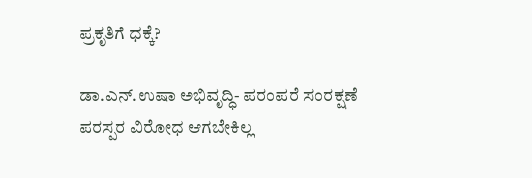ಪ್ರಕೃತಿಗೆ ಧಕ್ಕೆ?

ಡಾ.ಎನ್.ಉಷಾ ಅಭಿವೃದ್ಧಿ- ಪರಂಪರೆ ಸಂರಕ್ಷಣೆ ಪರಸ್ಪರ ವಿರೋಧ ಆಗಬೇಕಿಲ್ಲ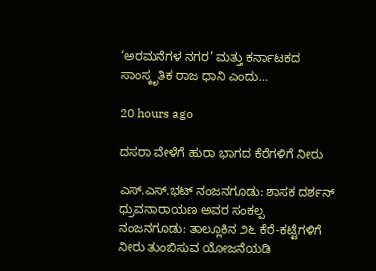‘ಅರಮನೆಗಳ ನಗರ’ ಮತ್ತು ಕರ್ನಾಟಕದ ಸಾಂಸ್ಕೃತಿಕ ರಾಜ ಧಾನಿ ಎಂದು…

20 hours ago

ದಸರಾ ವೇಳೆಗೆ ಹುರಾ ಭಾಗದ ಕೆರೆಗಳಿಗೆ ನೀರು

ಎಸ್.ಎಸ್.ಭಟ್ ನಂಜನಗೂಡು: ಶಾಸಕ ದರ್ಶನ್ ಧ್ರುವನಾರಾಯಣ ಅವರ ಸಂಕಲ್ಪ  ನಂಜನಗೂಡು: ತಾಲ್ಲೂಕಿನ ೨೬ ಕೆರೆ-ಕಟ್ಟೆಗಳಿಗೆ ನೀರು ತುಂಬಿಸುವ ಯೋಜನೆಯಡಿ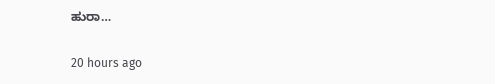ಹುರಾ…

20 hours ago